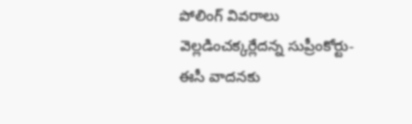పోలింగ్ వివరాలు వెల్లడించక్కర్లేదన్న సుప్రీంకోర్టు-ఈసీ వాదనకు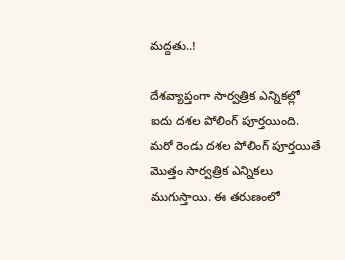మద్దతు..!

దేశవ్యాప్తంగా సార్వత్రిక ఎన్నికల్లో ఐదు దశల పోలింగ్ పూర్తయింది. మరో రెండు దశల పోలింగ్ పూర్తయితే మొత్తం సార్వత్రిక ఎన్నికలు ముగుస్తాయి. ఈ తరుణంలో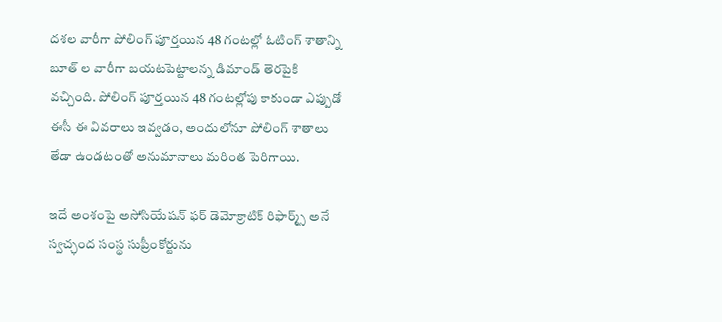దశల వారీగా పోలింగ్ పూర్తయిన 48 గంటల్లో ఓటింగ్ శాతాన్ని బూత్ ల వారీగా బయటపెట్టాలన్న డిమాండ్ తెరపైకి వచ్చింది. పోలింగ్ పూర్తయిన 48 గంటల్లోపు కాకుండా ఎప్పుడో ఈసీ ఈ వివరాలు ఇవ్వడం, అందులోనూ పోలింగ్ శాతాలు తేడా ఉండటంతో అనుమానాలు మరింత పెరిగాయి.

ఇదే అంశంపై అసోసియేషన్ ఫర్ డెమోక్రాటిక్ రిఫార్మ్స్ అనే స్వచ్ఛంద సంస్థ సుప్రీంకోర్టును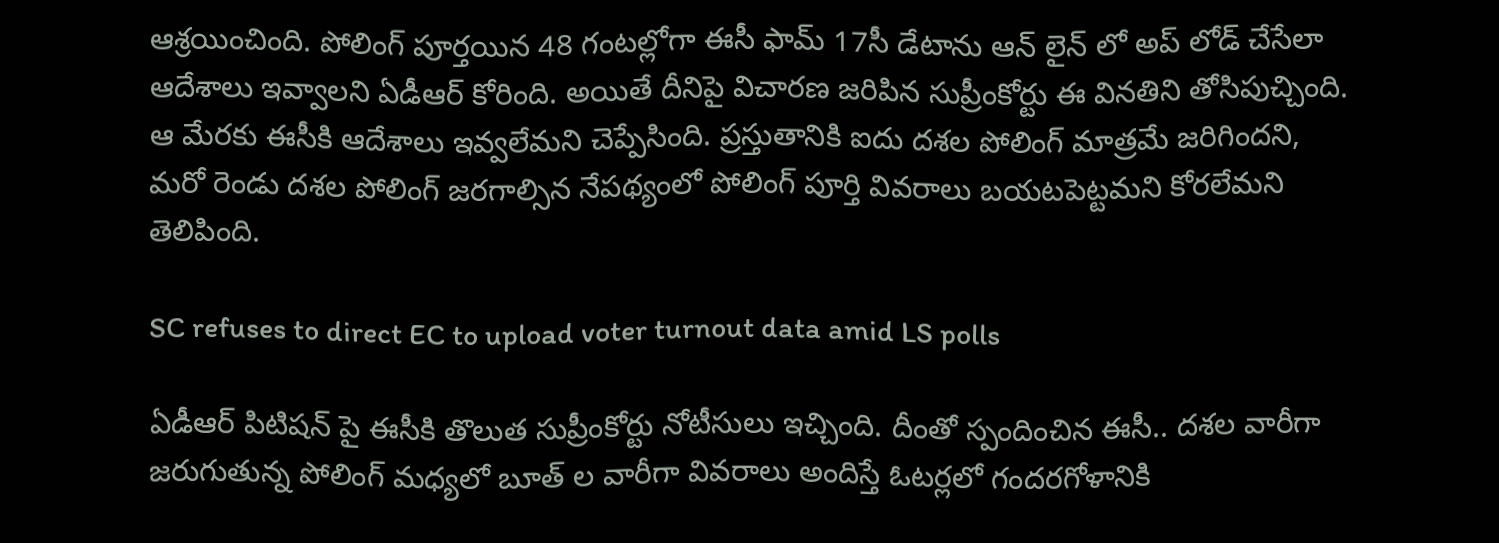ఆశ్రయించింది. పోలింగ్ పూర్తయిన 48 గంటల్లోగా ఈసీ ఫామ్ 17సీ డేటాను ఆన్ లైన్ లో అప్ లోడ్ చేసేలా ఆదేశాలు ఇవ్వాలని ఏడీఆర్ కోరింది. అయితే దీనిపై విచారణ జరిపిన సుప్రీంకోర్టు ఈ వినతిని తోసిపుచ్చింది. ఆ మేరకు ఈసీకి ఆదేశాలు ఇవ్వలేమని చెప్పేసింది. ప్రస్తుతానికి ఐదు దశల పోలింగ్ మాత్రమే జరిగిందని, మరో రెండు దశల పోలింగ్ జరగాల్సిన నేపథ్యంలో పోలింగ్ పూర్తి వివరాలు బయటపెట్టమని కోరలేమని తెలిపింది.

SC refuses to direct EC to upload voter turnout data amid LS polls

ఏడీఆర్ పిటిషన్ పై ఈసీకి తొలుత సుప్రీంకోర్టు నోటీసులు ఇచ్చింది. దీంతో స్పందించిన ఈసీ.. దశల వారీగా జరుగుతున్న పోలింగ్ మధ్యలో బూత్ ల వారీగా వివరాలు అందిస్తే ఓటర్లలో గందరగోళానికి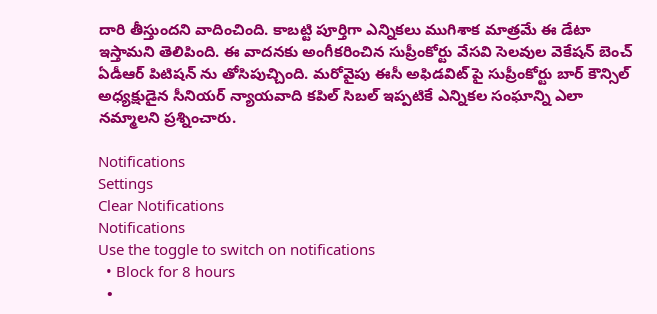దారి తీస్తుందని వాదించింది. కాబట్టి పూర్తిగా ఎన్నికలు ముగిశాక మాత్రమే ఈ డేటా ఇస్తామని తెలిపింది. ఈ వాదనకు అంగీకరించిన సుప్రీంకోర్టు వేసవి సెలవుల వెకేషన్ బెంచ్ ఏడీఆర్ పిటిషన్ ను తోసిపుచ్చింది. మరోవైపు ఈసీ అఫిడవిట్ పై సుప్రీంకోర్టు బార్ కౌన్సిల్ అధ్యక్షుడైన సీనియర్ న్యాయవాది కపిల్ సిబల్ ఇప్పటికే ఎన్నికల సంఘాన్ని ఎలా నమ్మాలని ప్రశ్నించారు.

Notifications
Settings
Clear Notifications
Notifications
Use the toggle to switch on notifications
  • Block for 8 hours
  •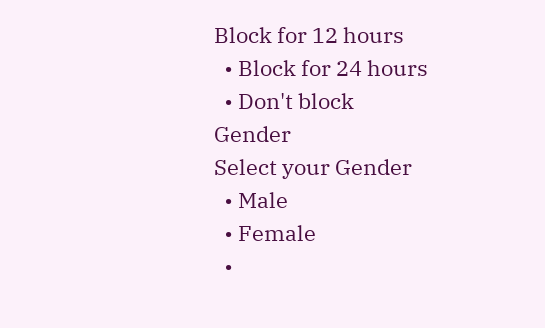Block for 12 hours
  • Block for 24 hours
  • Don't block
Gender
Select your Gender
  • Male
  • Female
  •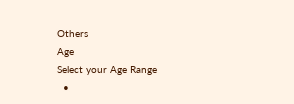Others
Age
Select your Age Range
  •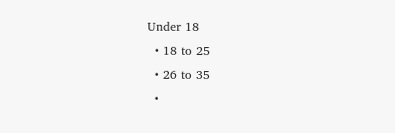Under 18
  • 18 to 25
  • 26 to 35
  •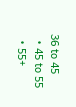36 to 45
  • 45 to 55
  • 55+